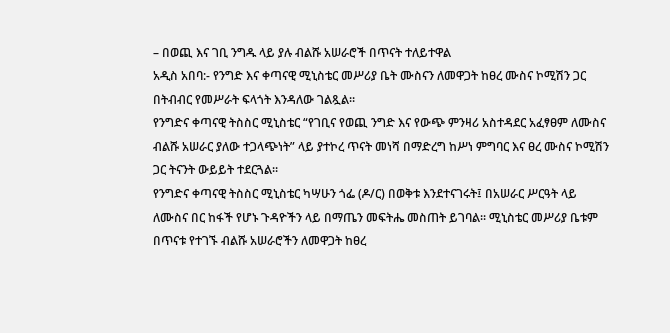– በወጪ እና ገቢ ንግዱ ላይ ያሉ ብልሹ አሠራሮች በጥናት ተለይተዋል
አዲስ አበባ:- የንግድ እና ቀጣናዊ ሚኒስቴር መሥሪያ ቤት ሙስናን ለመዋጋት ከፀረ ሙስና ኮሚሽን ጋር በትብብር የመሥራት ፍላጎት እንዳለው ገልጿል።
የንግድና ቀጣናዊ ትስስር ሚኒስቴር “የገቢና የወጪ ንግድ እና የውጭ ምንዛሪ አስተዳደር አፈፃፀም ለሙስና ብልሹ አሠራር ያለው ተጋላጭነት” ላይ ያተኮረ ጥናት መነሻ በማድረግ ከሥነ ምግባር እና ፀረ ሙስና ኮሚሽን ጋር ትናንት ውይይት ተደርጓል።
የንግድና ቀጣናዊ ትስስር ሚኒስቴር ካሣሁን ጎፌ (ዶ/ር) በወቅቱ እንደተናገሩት፤ በአሠራር ሥርዓት ላይ ለሙስና በር ከፋች የሆኑ ጉዳዮችን ላይ በማጤን መፍትሔ መስጠት ይገባል፡፡ ሚኒስቴር መሥሪያ ቤቱም በጥናቱ የተገኙ ብልሹ አሠራሮችን ለመዋጋት ከፀረ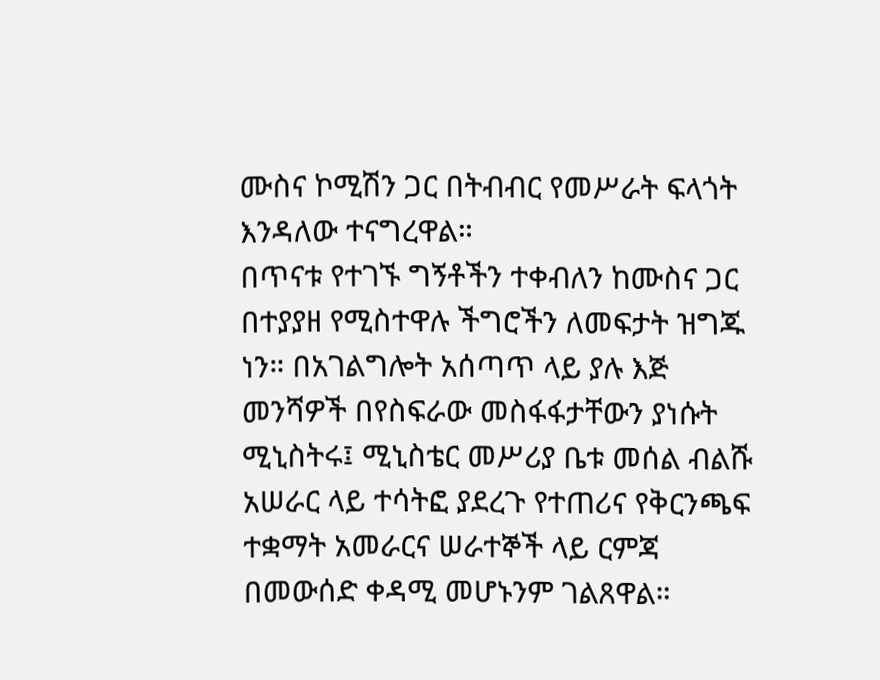ሙስና ኮሚሽን ጋር በትብብር የመሥራት ፍላጎት እንዳለው ተናግረዋል።
በጥናቱ የተገኙ ግኝቶችን ተቀብለን ከሙስና ጋር በተያያዘ የሚስተዋሉ ችግሮችን ለመፍታት ዝግጁ ነን። በአገልግሎት አሰጣጥ ላይ ያሉ እጅ መንሻዎች በየስፍራው መስፋፋታቸውን ያነሱት ሚኒስትሩ፤ ሚኒስቴር መሥሪያ ቤቱ መሰል ብልሹ አሠራር ላይ ተሳትፎ ያደረጉ የተጠሪና የቅርንጫፍ ተቋማት አመራርና ሠራተኞች ላይ ርምጃ በመውሰድ ቀዳሚ መሆኑንም ገልጸዋል።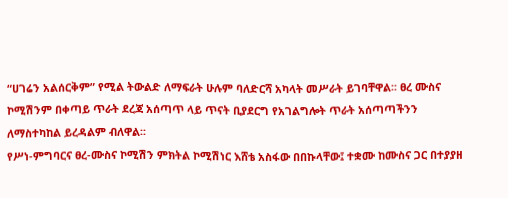“ሀገሬን አልሰርቅም” የሚል ትውልድ ለማፍራት ሁሉም ባለድርሻ አካላት መሥራት ይገባቸዋል፡፡ ፀረ ሙስና ኮሚሽንም በቀጣይ ጥራት ደረጃ አሰጣጥ ላይ ጥናት ቢያደርግ የአገልግሎት ጥራት አሰጣጣችንን ለማስተካከል ይረዳልም ብለዋል፡፡
የሥነ-ምግባርና ፀረ-ሙስና ኮሚሽን ምክትል ኮሚሽነር እሸቴ አስፋው በበኩላቸው፤ ተቋሙ ከሙስና ጋር በተያያዘ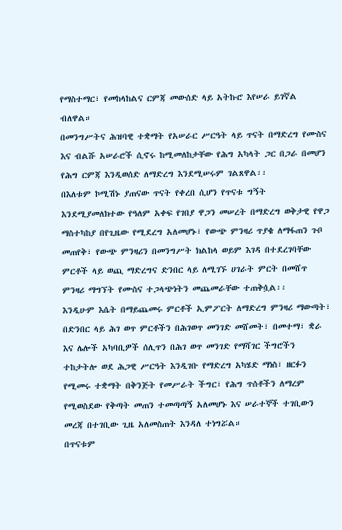የማስተማር፣ የመከላከልና ርምጃ መውሰድ ላይ አትኩሮ እየሠራ ይገኛል ብለዋል።
በመንግሥትና ሕዝባዊ ተቋማት የአሠራር ሥርዓት ላይ ጥናት በማድረግ የሙስና እና ብልሹ አሠራሮች ሲኖሩ ከሚመለከታቸው የሕግ አካላት ጋር በጋራ በመሆን የሕግ ርምጃ እንዲወሰድ ለማድረግ እንደሚሠሩም ገልጸዋል፡፡
በእለቱም ኮሚሽኑ ያጠናው ጥናት የቀረበ ሲሆን የጥናቱ ግኝት እንደሚያመለክተው የዓለም አቀፍ የገበያ ዋጋን መሠረት በማድረግ ወቅታዊ የዋጋ ማስተካከያ በየጊዜው የሚደረግ አለመሆኑ፣ የውጭ ምንዛሪ ጥያቄ ለማፋጠን ጉቦ መጠየቅ፣ የውጭ ምንዛሪን በመንግሥት ክልከላ ወይም እገዳ በተደረገባቸው ምርቶች ላይ ወጪ ማድረግና ድንበር ላይ ለሚገኙ ሀገራት ምርት በመሸጥ ምንዛሪ ማግኘት የሙስና ተጋላጭነትን መጨመራቸው ተጠቅሷል፡፡
እንዲሁም እሴት በማይጨመሩ ምርቶች ኢምፖርት ለማድረግ ምንዛሪ ማውጣት፣ በድንበር ላይ ሕገ ወጥ ምርቶችን በሕገወጥ መንገድ መሸመት፣ በመተማ፣ ቋራ እና ሌሎች አካባቢዎች ሰሊጥን በሕገ ወጥ መንገድ የማሻገር ችግሮችን ተከታትሎ ወደ ሕጋዊ ሥርዓት እንዲገቡ የማድረግ አካሄድ ማነስ፣ ዘርፉን የሚመሩ ተቋማት በቅንጅት የመሥራት ችግር፣ የሕግ ጥሰቶችን ለማረም የሚወስደው የቅጣት መጠን ተመጣጣኝ አለመሆኑ እና ሠራተኞች ተገቢውን መረጃ በተገቢው ጊዜ አለመስጠት እንዳለ ተነግሯል።
በጥናቱም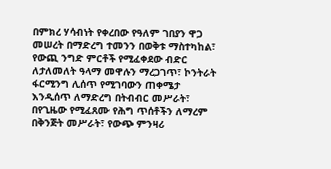በምክረ ሃሳብነት የቀረበው የዓለም ገበያን ዋጋ መሠረት በማድረግ ተመንን በወቅቱ ማስተካከል፣ የውጪ ንግድ ምርቶች የሚፈቀደው ብድር ለታለመለት ዓላማ መዋሉን ማረጋገጥ፣ ኮንትራት ፋርሚንግ ሊሰጥ የሚገባውን ጠቀሜታ እንዲሰጥ ለማድረግ በትብብር መሥራት፣ በየጊዜው የሚፈጸሙ የሕግ ጥሰቶችን ለማረም በቅንጅት መሥራት፣ የውጭ ምንዛሪ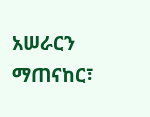አሠራርን ማጠናከር፣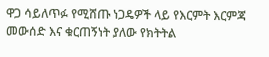ዋጋ ሳይለጥፉ የሚሸጡ ነጋዴዎች ላይ የእርምት እርምጃ መውሰድ እና ቁርጠኝነት ያለው የክትትል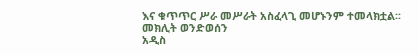እና ቁጥጥር ሥራ መሥራት አስፈላጊ መሆኑንም ተመላክቷል፡፡
መክሊት ወንድወሰን
አዲስ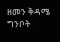ዘመን ቅዳሜ ግንቦት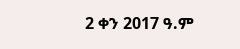2 ቀን 2017 ዓ.ም